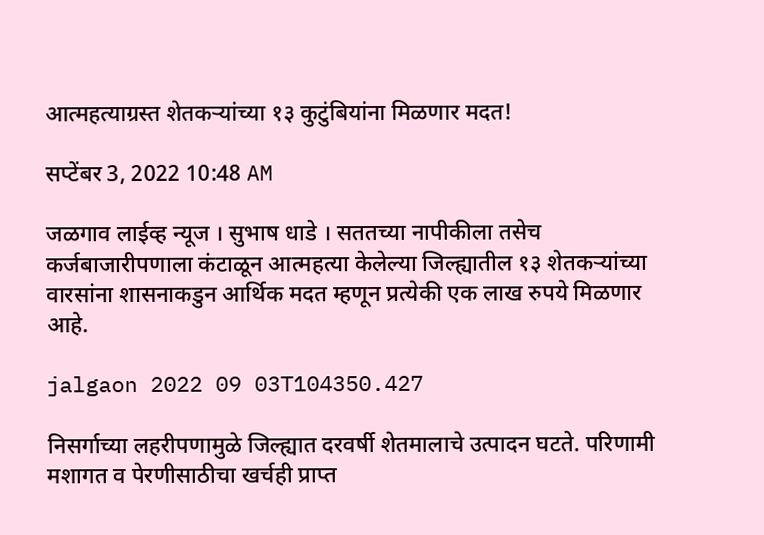आत्महत्याग्रस्त शेतकऱ्यांच्या १३ कुटुंबियांना मिळणार मदत!

सप्टेंबर 3, 2022 10:48 AM

जळगाव लाईव्ह न्यूज । सुभाष धाडे । सततच्या नापीकीला तसेच कर्जबाजारीपणाला कंटाळून आत्महत्या केलेल्या जिल्ह्यातील १३ शेतकऱ्यांच्या वारसांना शासनाकडुन आर्थिक मदत म्हणून प्रत्येकी एक लाख रुपये मिळणार आहे.

jalgaon 2022 09 03T104350.427

निसर्गाच्या लहरीपणामुळे जिल्ह्यात दरवर्षी शेतमालाचे उत्पादन घटते. परिणामी मशागत व पेरणीसाठीचा खर्चही प्राप्त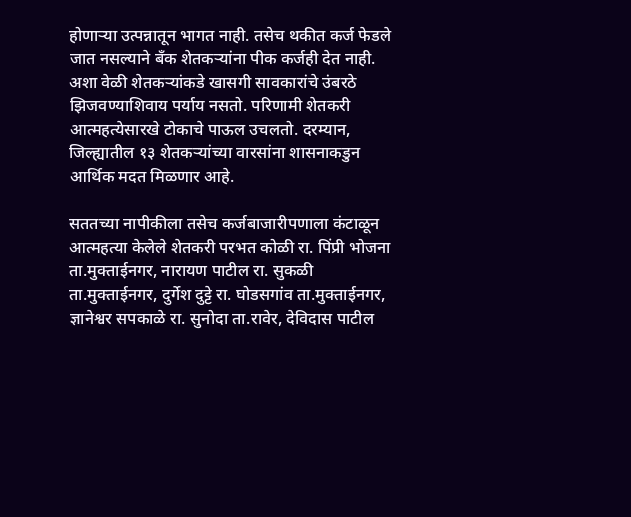होणाऱ्या उत्पन्नातून भागत नाही. तसेच थकीत कर्ज फेडले जात नसल्याने बँक शेतकऱ्यांना पीक कर्जही देत नाही. अशा वेळी शेतकऱ्यांकडे खासगी सावकारांचे उंबरठे झिजवण्याशिवाय पर्याय नसतो. परिणामी शेतकरी आत्महत्येसारखे टोकाचे पाऊल उचलतो. दरम्यान, जिल्ह्यातील १३ शेतकऱ्यांच्या वारसांना शासनाकडुन आर्थिक मदत मिळणार आहे.

सततच्या नापीकीला तसेच कर्जबाजारीपणाला कंटाळून आत्महत्या केलेले शेतकरी परभत कोळी रा. पिंप्री भोजना ता.मुक्ताईनगर, नारायण पाटील रा. सुकळी ता.मुक्ताईनगर, दुर्गेश दुट्टे रा. घोडसगांव ता.मुक्ताईनगर, ज्ञानेश्वर सपकाळे रा. सुनोदा ता.रावेर, देविदास पाटील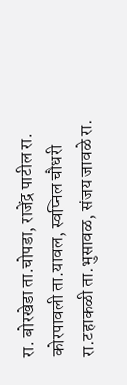रा. बोरखेडा ता.चोपडा, राजेंद्र पाटील रा. कोरपावली ता.यावल, स्वप्निल चौधरी रा.टहाकळी ता.भुसावळ, संजय जावळे रा.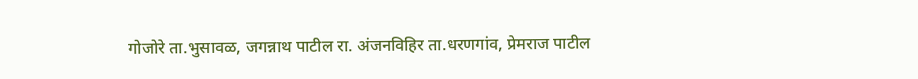गोजोरे ता.भुसावळ, जगन्नाथ पाटील रा. अंजनविहिर ता.धरणगांव, प्रेमराज पाटील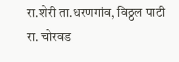रा.शेरी ता.धरणगांव, विठ्ठल पाटी रा. चोरवड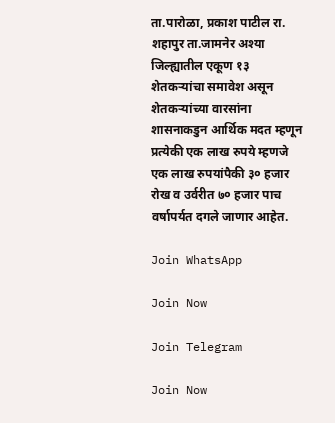ता.पारोळा, प्रकाश पाटील रा. शहापुर ता.जामनेर अश्या जिल्ह्यातील एकूण १३ शेतकऱ्यांचा समावेश असून शेतकऱ्यांच्या वारसांना शासनाकडुन आर्थिक मदत म्हणून प्रत्येकी एक लाख रुपये म्हणजे एक लाख रुपयांपैकी ३० हजार रोख व उर्वरीत ७० हजार पाच वर्षापर्यत दगले जाणार आहेत.

Join WhatsApp

Join Now

Join Telegram

Join Now